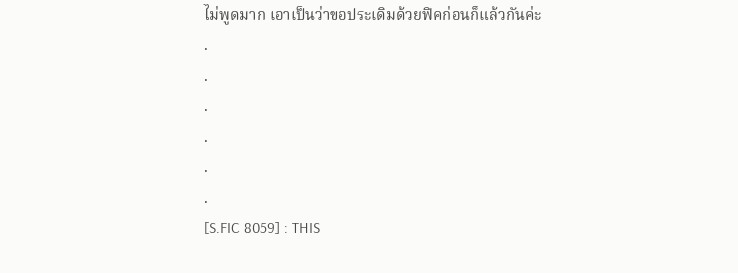ไม่พูดมาก เอาเป็นว่าขอประเดิมด้วยฟิคก่อนก็แล้วกันค่ะ
.
.
.
.
.
.
[S.FIC 8059] : THIS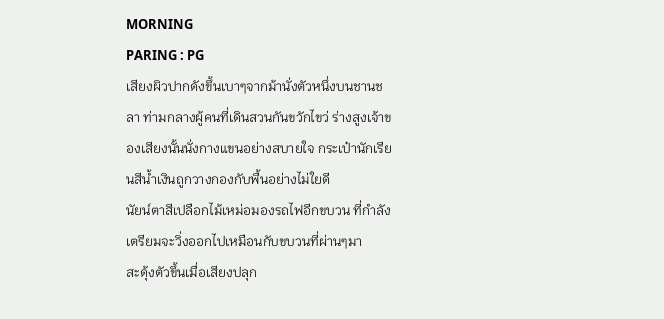MORNING
PARING : PG
เสียงผิวปากดังขึ้นเบาๆจากม้านั่งตัวหนึ่งบนชานชลา ท่ามกลางผู้คนที่เดินสวนกันขวักไขว่ ร่างสูงเจ้าของเสียงนั้นนั่งกางแขนอย่างสบายใจ กระเป๋านักเรียนสีน้ำเงินถูกวางกองกับพื้นอย่างไม่ใยดี
นัยน์ตาสีเปลือกไม้เหม่อมองรถไฟอีกขบวน ที่กำลังเตรียมจะวิ่งออกไปเหมือนกับขบวนที่ผ่านๆมา
สะดุ้งตัวขึ้นเมื่อเสียงปลุก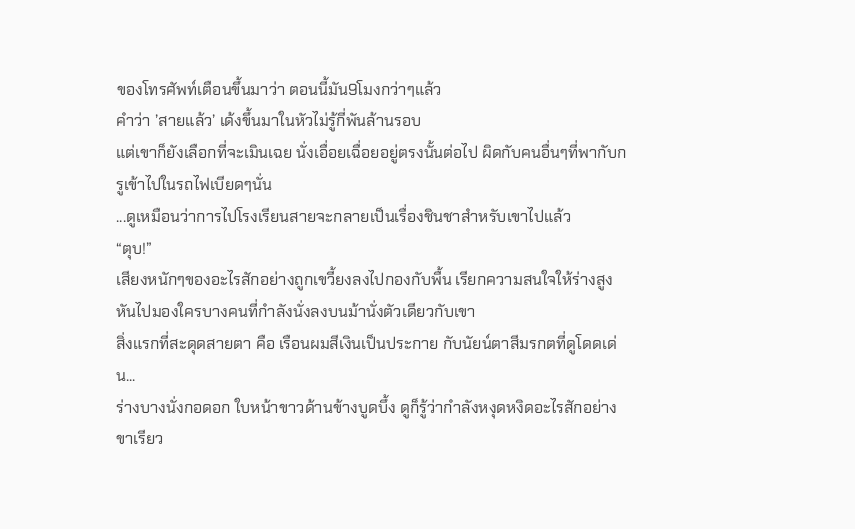ของโทรศัพท์เตือนขึ้นมาว่า ตอนนี้มัน9โมงกว่าๆแล้ว
คำว่า ’สายแล้ว’ เด้งขึ้นมาในหัวไม่รู้กี่พันล้านรอบ
แต่เขาก็ยังเลือกที่จะเมินเฉย นั่งเอื่อยเฉื่อยอยู่ตรงนั้นต่อไป ผิดกับคนอื่นๆที่พากับกรูเข้าไปในรถไฟเบียดๆนั่น
...ดูเหมือนว่าการไปโรงเรียนสายจะกลายเป็นเรื่องชินชาสำหรับเขาไปแล้ว
“ตุบ!”
เสียงหนักๆของอะไรสักอย่างถูกเขวี้ยงลงไปกองกับพื้น เรียกความสนใจให้ร่างสูงหันไปมองใครบางคนที่กำลังนั่งลงบนม้านั่งตัวเดียวกับเขา
สิ่งแรกที่สะดุดสายตา คือ เรือนผมสีเงินเป็นประกาย กับนัยน์ตาสีมรกตที่ดูโดดเด่น...
ร่างบางนั่งกอดอก ใบหน้าขาวด้านข้างบูดบึ้ง ดูก็รู้ว่ากำลังหงุดหงิดอะไรสักอย่าง ขาเรียว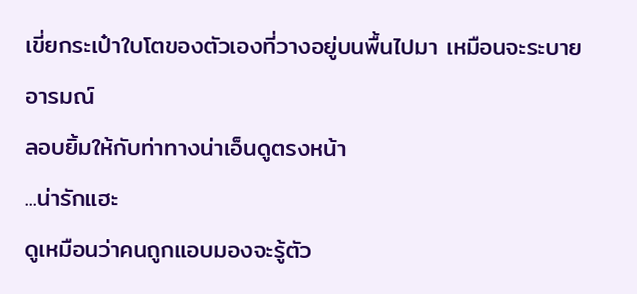เขี่ยกระเป๋าใบโตของตัวเองที่วางอยู่บนพื้นไปมา เหมือนจะระบายอารมณ์
ลอบยิ้มให้กับท่าทางน่าเอ็นดูตรงหน้า
...น่ารักแฮะ
ดูเหมือนว่าคนถูกแอบมองจะรู้ตัว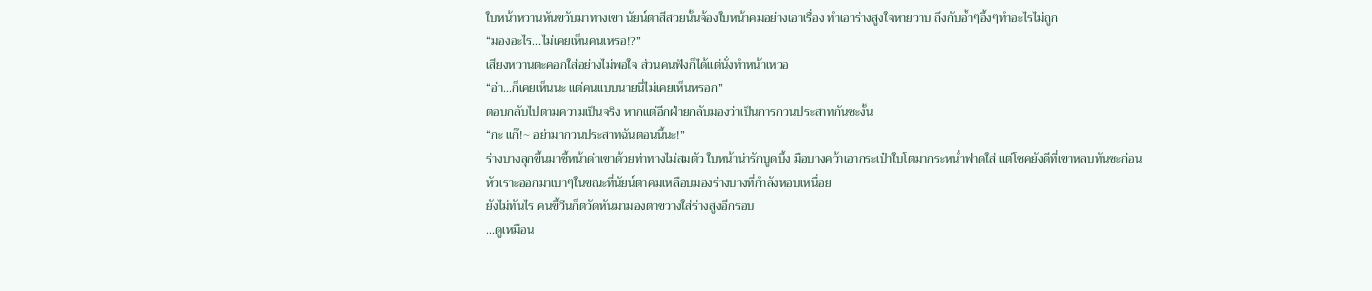ใบหน้าหวานหันขวับมาทางเขา นัยน์ตาสีสวยนั้นจ้องใบหน้าคมอย่างเอาเรื่อง ทำเอาร่างสูงใจหายวาบ ถึงกับอ้ำๆอึ้งๆทำอะไรไม่ถูก
“มองอะไร...ไม่เคยเห็นคนเหรอ!?”
เสียงหวานตะคอกใส่อย่างไม่พอใจ ส่วนคนฟังก็ได้แต่นั่งทำหน้าเหวอ
“อ่า...ก็เคยเห็นนะ แต่คนแบบนายนี่ไม่เคยเห็นหรอก”
ตอบกลับไปตามความเป็นจริง หากแต่อีกฝ่ายกลับมองว่าเป็นการกวนประสาทกันซะงั้น
“กะ แก๊!~ อย่ามากวนประสาทฉันตอนนี้นะ!”
ร่างบางลุกขึ้นมาชี้หน้าด่าเขาด้วยท่าทางไม่สมตัว ใบหน้าน่ารักบูดบึ้ง มือบางคว้าเอากระเป๋าใบโตมากระหน่ำฟาดใส่ แต่โชคยังดีที่เขาหลบทันซะก่อน
หัวเราะออกมาเบาๆในขณะที่นัยน์ตาคมเหลือบมองร่างบางที่กำลังหอบเหนื่อย
ยังไม่ทันไร คนขี้วีนก็ตวัดหันมามองตาขวางใส่ร่างสูงอีกรอบ
...ดูเหมือน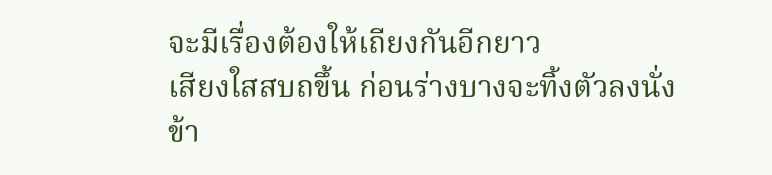จะมีเรื่องต้องให้เถียงกันอีกยาว
เสียงใสสบถขึ้น ก่อนร่างบางจะทิ้งตัวลงนั่งข้า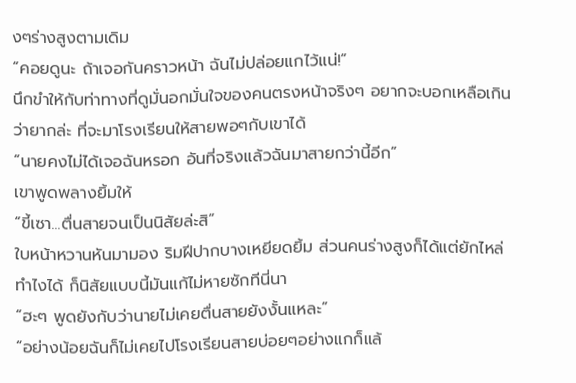งๆร่างสูงตามเดิม
“คอยดูนะ ถ้าเจอกันคราวหน้า ฉันไม่ปล่อยแกไว้แน่!”
นึกขำให้กับท่าทางที่ดูมั่นอกมั่นใจของคนตรงหน้าจริงๆ อยากจะบอกเหลือเกินว่ายากล่ะ ที่จะมาโรงเรียนให้สายพอๆกับเขาได้
“นายคงไม่ได้เจอฉันหรอก อันที่จริงแล้วฉันมาสายกว่านี้อีก”
เขาพูดพลางยิ้มให้
“ขี้เซา...ตื่นสายจนเป็นนิสัยล่ะสิ”
ใบหน้าหวานหันมามอง ริมฝีปากบางเหยียดยิ้ม ส่วนคนร่างสูงก็ได้แต่ยักไหล่ ทำไงได้ ก็นิสัยแบบนี้มันแก้ไม่หายซักทีนี่นา
“ฮะๆ พูดยังกับว่านายไม่เคยตื่นสายยังงั้นแหละ”
“อย่างน้อยฉันก็ไม่เคยไปโรงเรียนสายบ่อยๆอย่างแกก็แล้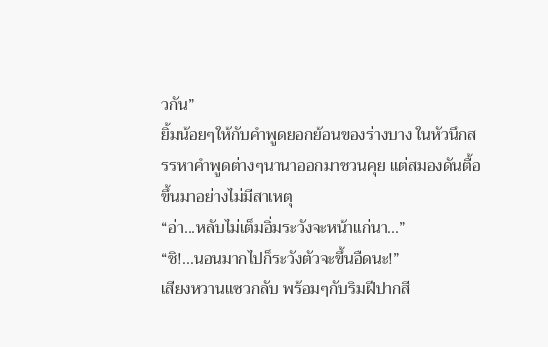วกัน”
ยิ้มน้อยๆให้กับคำพูดยอกย้อนของร่างบาง ในหัวนึกสรรหาคำพูดต่างๆนานาออกมาชวนคุย แต่สมองดันตื้อขึ้นมาอย่างไม่มีสาเหตุ
“อ่า...หลับไม่เต็มอิ่มระวังจะหน้าแก่นา...”
“ชิ!...นอนมากไปก็ระวังตัวจะขึ้นอืดนะ!”
เสียงหวานแซวกลับ พร้อมๆกับริมฝีปากสี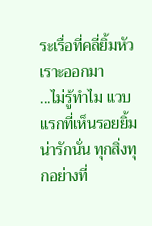ระเรื่อที่คลี่ยิ้มหัวเราะออกมา
...ไม่รู้ทำไม แวบแรกที่เห็นรอยยิ้มน่ารักนั่น ทุกสิ่งทุกอย่างที่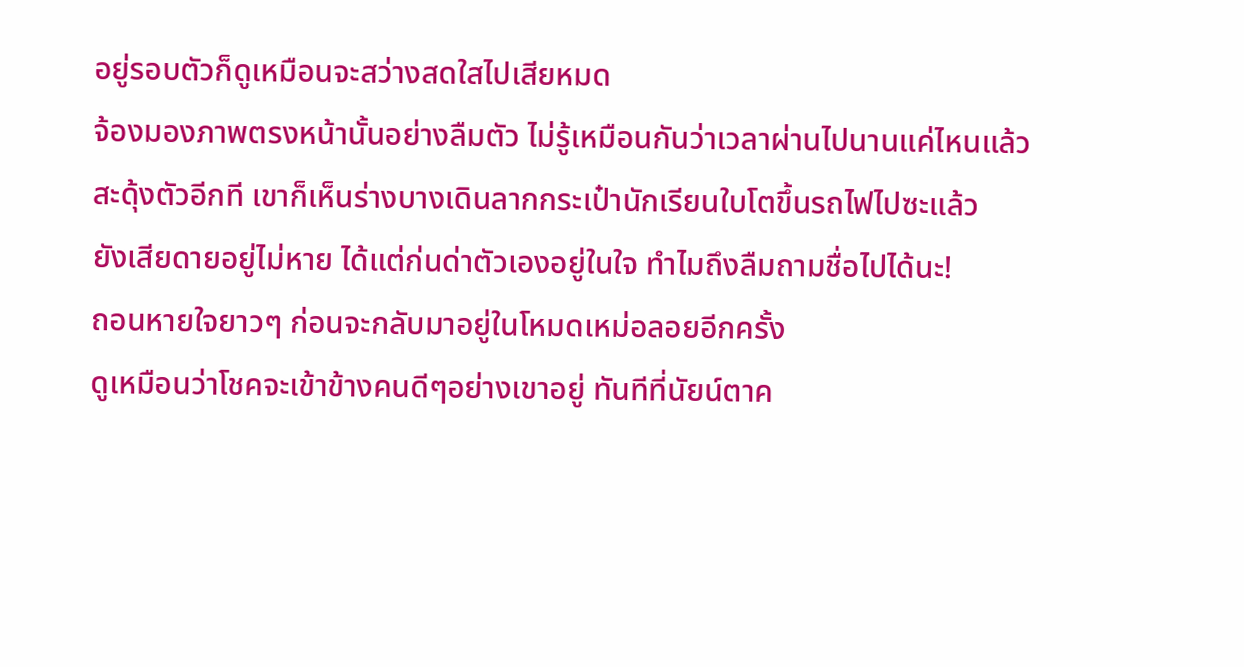อยู่รอบตัวก็ดูเหมือนจะสว่างสดใสไปเสียหมด
จ้องมองภาพตรงหน้านั้นอย่างลืมตัว ไม่รู้เหมือนกันว่าเวลาผ่านไปนานแค่ไหนแล้ว
สะดุ้งตัวอีกที เขาก็เห็นร่างบางเดินลากกระเป๋านักเรียนใบโตขึ้นรถไฟไปซะแล้ว
ยังเสียดายอยู่ไม่หาย ได้แต่ก่นด่าตัวเองอยู่ในใจ ทำไมถึงลืมถามชื่อไปได้นะ!
ถอนหายใจยาวๆ ก่อนจะกลับมาอยู่ในโหมดเหม่อลอยอีกครั้ง
ดูเหมือนว่าโชคจะเข้าข้างคนดีๆอย่างเขาอยู่ ทันทีที่นัยน์ตาค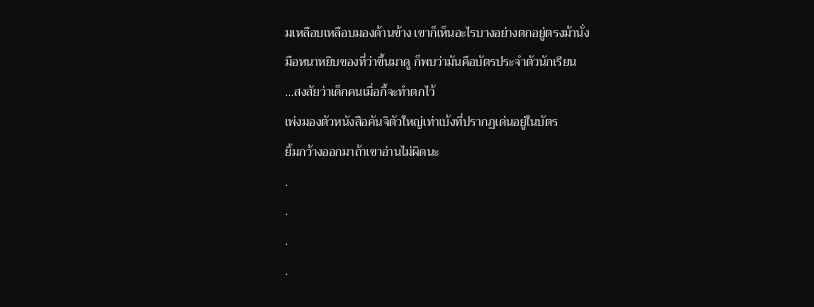มเหลือบเหลือบมองด้านข้าง เขาก็เห็นอะไรบางอย่างตกอยู่ตรงม้านั่ง
มือหนาหยิบของที่ว่าขึ้นมาดู ก็พบว่ามันคือบัตรประจำตัวนักเรียน
...สงสัยว่าเด็กคนเมื่อกี้จะทำตกไว้
เพ่งมองตัวหนังสือคันจิตัวใหญ่เท่าเบ้งที่ปรากฏเด่นอยู่ในบัตร
ยิ้มกว้างออกมาถ้าเขาอ่านไม่ผิดนะ
.
.
.
.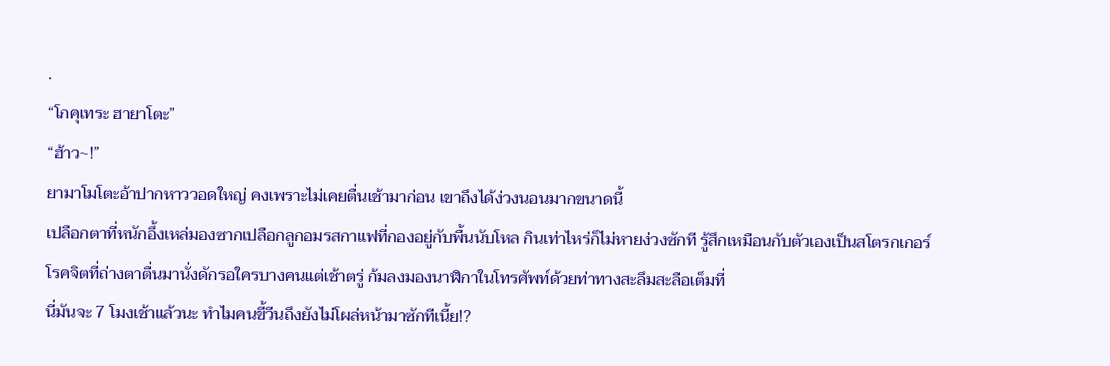.
“โกคุเทระ ฮายาโตะ”
“ฮ้าว~!”
ยามาโมโตะอ้าปากหาววอดใหญ่ คงเพราะไม่เคยตื่นเช้ามาก่อน เขาถึงได้ง่วงนอนมากขนาดนี้
เปลือกตาที่หนักอึ้งเหล่มองซากเปลือกลูกอมรสกาแฟที่กองอยู่กับพื้นนับโหล กินเท่าไหร่ก็ไม่หายง่วงซักที รู้สึกเหมือนกับตัวเองเป็นสโตรกเกอร์โรคจิตที่ถ่างตาตื่นมานั่งดักรอใครบางคนแต่เช้าตรู่ ก้มลงมองนาฬิกาในโทรศัพท์ด้วยท่าทางสะลึมสะลือเต็มที่
นี่มันจะ 7 โมงเช้าแล้วนะ ทำไมคนขี้วีนถึงยังไม่โผล่หน้ามาซักทีเนี้ย!?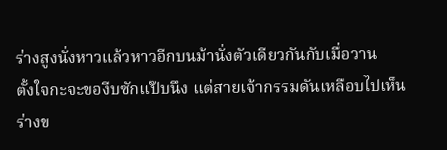ร่างสูงนั่งหาวแล้วหาวอีกบนม้านั่งตัวเดียวกันกับเมื่อวาน
ตั้งใจกะจะของีบซักแป๊บนึง แต่สายเจ้ากรรมดันเหลือบไปเห็นร่างข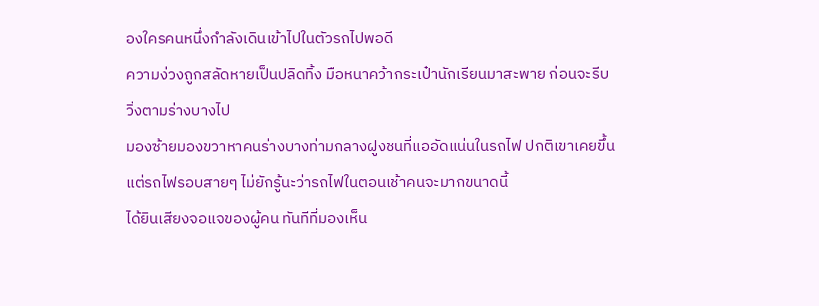องใครคนหนึ่งกำลังเดินเข้าไปในตัวรถไปพอดี
ความง่วงถูกสลัดหายเป็นปลิดทิ้ง มือหนาคว้ากระเป๋านักเรียนมาสะพาย ก่อนจะรีบวิ่งตามร่างบางไป
มองซ้ายมองขวาหาคนร่างบางท่ามกลางฝูงชนที่แออัดแน่นในรถไฟ ปกติเขาเคยขึ้นแต่รถไฟรอบสายๆ ไม่ยักรู้นะว่ารถไฟในตอนเช้าคนจะมากขนาดนี้
ได้ยินเสียงจอแจของผู้คน ทันทีที่มองเห็น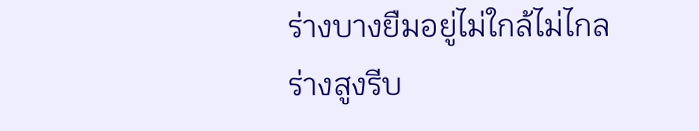ร่างบางยืมอยู่ไม่ใกล้ไม่ไกล
ร่างสูงรีบ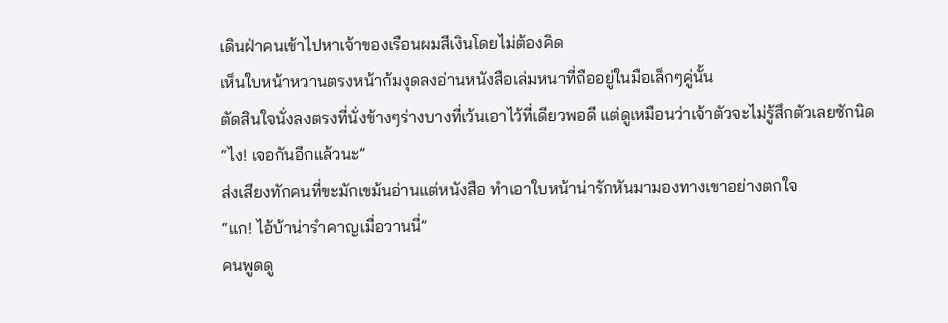เดินฝ่าคนเข้าไปหาเจ้าของเรือนผมสีเงินโดยไม่ต้องคิด
เห็นใบหน้าหวานตรงหน้าก้มงุดลงอ่านหนังสือเล่มหนาที่ถืออยู่ในมือเล็กๆคู่นั้น
ตัดสินใจนั่งลงตรงที่นั่งข้างๆร่างบางที่เว้นเอาไว้ที่เดียวพอดี แต่ดูเหมือนว่าเจ้าตัวจะไม่รู้สึกตัวเลยซักนิด
“ไง! เจอกันอีกแล้วนะ”
ส่งเสียงทักคนที่ขะมักเขม้นอ่านแต่หนังสือ ทำเอาใบหน้าน่ารักหันมามองทางเขาอย่างตกใจ
“แก! ไอ้บ้าน่ารำคาญเมื่อวานนี่”
คนพูดดู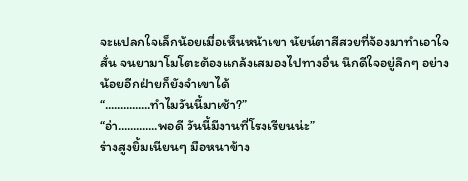จะแปลกใจเล็กน้อยเมื่อเห็นหน้าเขา นัยน์ตาสีสวยที่จ้องมาทำเอาใจสั่น จนยามาโมโตะต้องแกล้งเสมองไปทางอื่น นึกดีใจอยู่ลึกๆ อย่างน้อยอีกฝ่ายก็ยังจำเขาได้
“...............ทำไมวันนี้มาเช้า?”
“อ่า.............พอดี วันนี้มีงานที่โรงเรียนน่ะ”
ร่างสูงยิ้มเนียนๆ มือหนาข้าง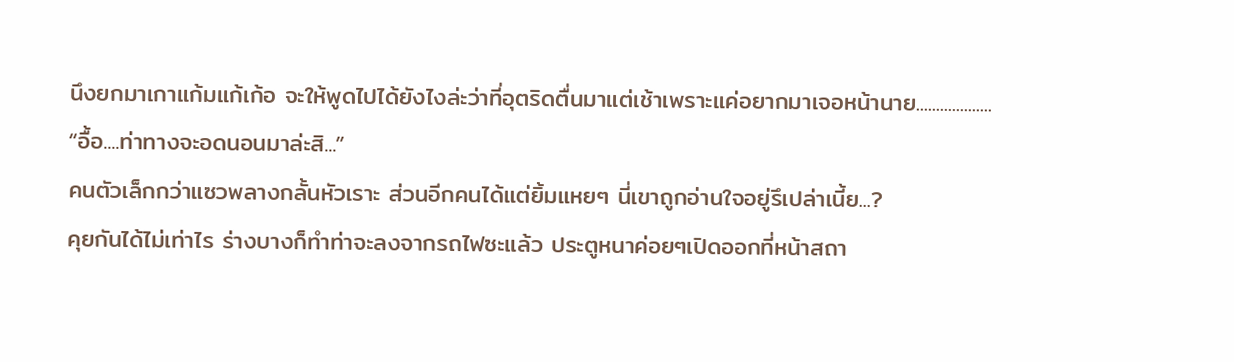นึงยกมาเกาแก้มแก้เก้อ จะให้พูดไปได้ยังไงล่ะว่าที่อุตริดตื่นมาแต่เช้าเพราะแค่อยากมาเจอหน้านาย...................
“อื้อ....ท่าทางจะอดนอนมาล่ะสิ...”
คนตัวเล็กกว่าแซวพลางกลั้นหัวเราะ ส่วนอีกคนได้แต่ยิ้มแหยๆ นี่เขาถูกอ่านใจอยู่รึเปล่าเนี้ย...?
คุยกันได้ไม่เท่าไร ร่างบางก็ทำท่าจะลงจากรถไฟซะแล้ว ประตูหนาค่อยๆเปิดออกที่หน้าสถา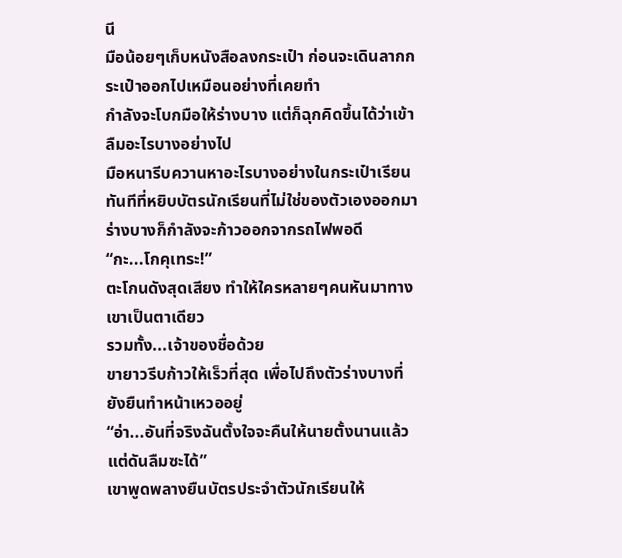นี
มือน้อยๆเก็บหนังสือลงกระเป๋า ก่อนจะเดินลากกระเป๋าออกไปเหมือนอย่างที่เคยทำ
กำลังจะโบกมือให้ร่างบาง แต่ก็ฉุกคิดขึ้นได้ว่าเข้าลืมอะไรบางอย่างไป
มือหนารีบควานหาอะไรบางอย่างในกระเป๋าเรียน ทันทีที่หยิบบัตรนักเรียนที่ไม่ใช่ของตัวเองออกมา ร่างบางก็กำลังจะก้าวออกจากรถไฟพอดี
“กะ...โกคุเทระ!”
ตะโกนดังสุดเสียง ทำให้ใครหลายๆคนหันมาทางเขาเป็นตาเดียว
รวมทั้ง...เจ้าของชื่อด้วย
ขายาวรีบก้าวให้เร็วที่สุด เพื่อไปถึงตัวร่างบางที่ยังยืนทำหน้าเหวออยู่
“อ่า...อันที่จริงฉันตั้งใจจะคืนให้นายตั้งนานแล้ว แต่ดันลืมซะได้”
เขาพูดพลางยืนบัตรประจำตัวนักเรียนให้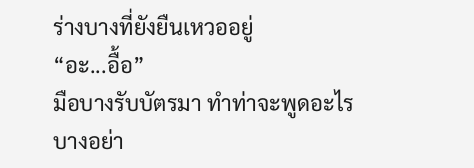ร่างบางที่ยังยืนเหวออยู่
“อะ...อื้อ”
มือบางรับบัตรมา ทำท่าจะพูดอะไรบางอย่า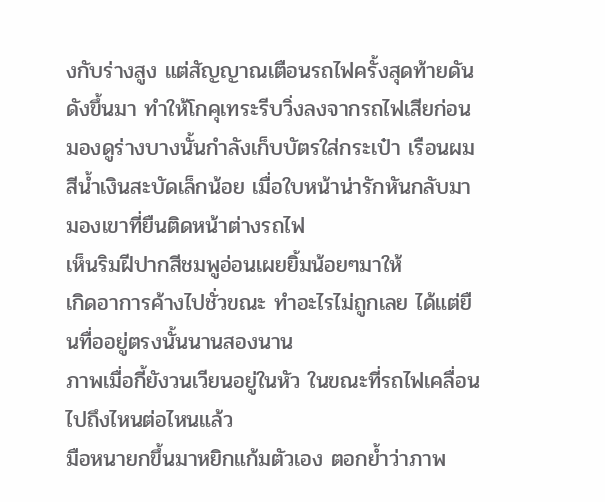งกับร่างสูง แต่สัญญาณเตือนรถไฟครั้งสุดท้ายดันดังขึ้นมา ทำให้โกคุเทระรีบวิ่งลงจากรถไฟเสียก่อน
มองดูร่างบางนั้นกำลังเก็บบัตรใส่กระเป๋า เรือนผมสีน้ำเงินสะบัดเล็กน้อย เมื่อใบหน้าน่ารักหันกลับมามองเขาที่ยืนติดหน้าต่างรถไฟ
เห็นริมฝีปากสีชมพูอ่อนเผยยิ้มน้อยๆมาให้
เกิดอาการค้างไปชั่วขณะ ทำอะไรไม่ถูกเลย ได้แต่ยืนทื่ออยู่ตรงนั้นนานสองนาน
ภาพเมื่อกี้ยังวนเวียนอยู่ในหัว ในขณะที่รถไฟเคลื่อนไปถึงไหนต่อไหนแล้ว
มือหนายกขึ้นมาหยิกแก้มตัวเอง ตอกย้ำว่าภาพ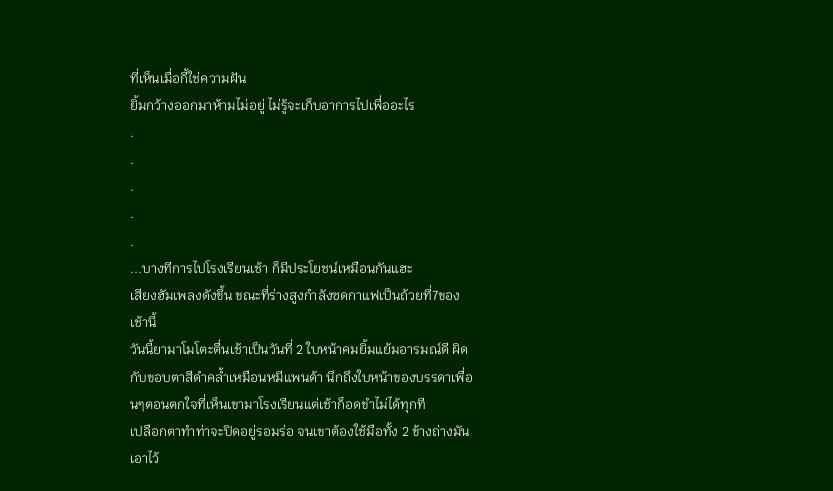ที่เห็นเมื่อกี้ใช่ความฝัน
ยิ้มกว้างออกมาห้ามไม่อยู่ ไม่รู้จะเก็บอาการไปเพื่ออะไร
.
.
.
.
.
...บางทีการไปโรงเรียนเช้า ก็มีประโยชน์เหมือนกันแฮะ
เสียงฮัมเพลงดังขึ้น ขณะที่ร่างสูงกำลังซดกาแฟเป็นถ้วยที่7ของเช้านี้
วันนี้ยามาโมโตะตื่นเช้าเป็นวันที่ 2 ใบหน้าคมยิ้มแย้มอารมณ์ดี ผิดกับขอบตาสีดำคล้ำเหมือนหมีแพนด้า นึกถึงใบหน้าของบรรดาเพื่อนๆตอนตกใจที่เห็นเขามาโรงเรียนแต่เช้าก็อดขำไม่ได้ทุกที
เปลือกตาทำท่าจะปิดอยู่รอมร่อ จนเขาต้องใช้มือทั้ง 2 ข้างถ่างมันเอาไว้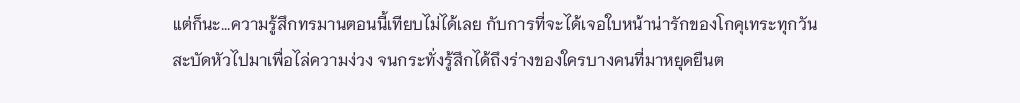แต่ก็นะ...ความรู้สึกทรมานตอนนี้เทียบไม่ได้เลย กับการที่จะได้เจอใบหน้าน่ารักของโกคุเทระทุกวัน
สะบัดหัวไปมาเพื่อไล่ความง่วง จนกระทั่งรู้สึกได้ถึงร่างของใครบางคนที่มาหยุดยืนต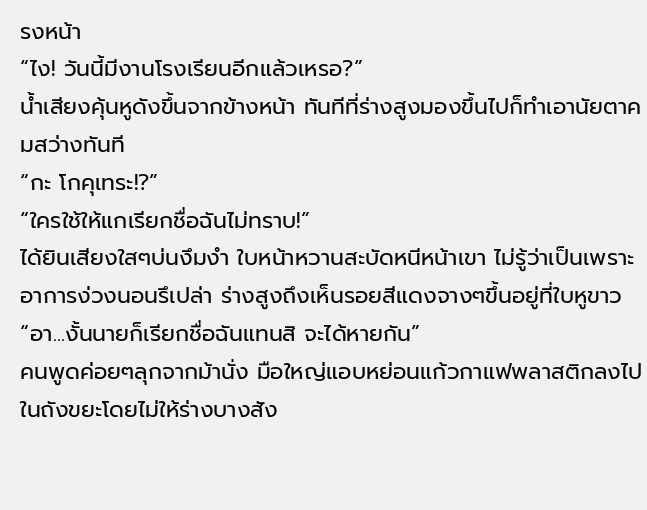รงหน้า
“ไง! วันนี้มีงานโรงเรียนอีกแล้วเหรอ?”
น้ำเสียงคุ้นหูดังขึ้นจากข้างหน้า ทันทีที่ร่างสูงมองขึ้นไปก็ทำเอานัยตาคมสว่างทันที
“กะ โกคุเทระ!?”
“ใครใช้ให้แกเรียกชื่อฉันไม่ทราบ!”
ได้ยินเสียงใสๆบ่นงึมงำ ใบหน้าหวานสะบัดหนีหน้าเขา ไม่รู้ว่าเป็นเพราะอาการง่วงนอนรึเปล่า ร่างสูงถึงเห็นรอยสีแดงจางๆขึ้นอยู่ที่ใบหูขาว
“อา...งั้นนายก็เรียกชื่อฉันแทนสิ จะได้หายกัน”
คนพูดค่อยๆลุกจากม้านั่ง มือใหญ่แอบหย่อนแก้วกาแฟพลาสติกลงไปในถังขยะโดยไม่ให้ร่างบางสัง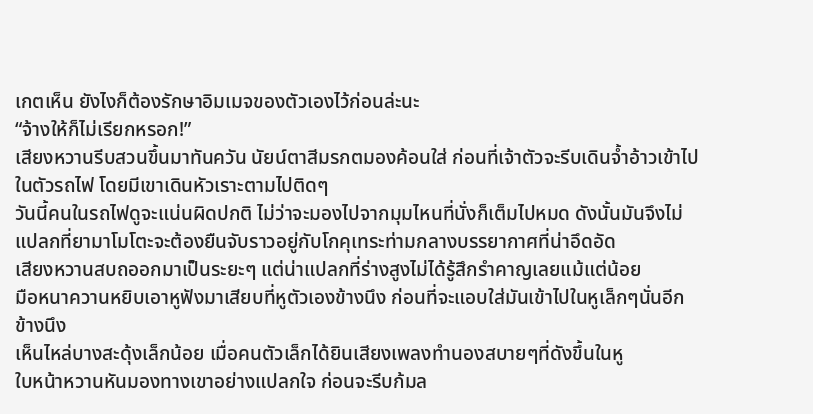เกตเห็น ยังไงก็ต้องรักษาอิมเมจของตัวเองไว้ก่อนล่ะนะ
“จ้างให้ก็ไม่เรียกหรอก!”
เสียงหวานรีบสวนขึ้นมาทันควัน นัยน์ตาสีมรกตมองค้อนใส่ ก่อนที่เจ้าตัวจะรีบเดินจ้ำอ้าวเข้าไปในตัวรถไฟ โดยมีเขาเดินหัวเราะตามไปติดๆ
วันนี้คนในรถไฟดูจะแน่นผิดปกติ ไม่ว่าจะมองไปจากมุมไหนที่นั่งก็เต็มไปหมด ดังนั้นมันจึงไม่แปลกที่ยามาโมโตะจะต้องยืนจับราวอยู่กับโกคุเทระท่ามกลางบรรยากาศที่น่าอึดอัด
เสียงหวานสบถออกมาเป็นระยะๆ แต่น่าแปลกที่ร่างสูงไม่ได้รู้สึกรำคาญเลยแม้แต่น้อย
มือหนาควานหยิบเอาหูฟังมาเสียบที่หูตัวเองข้างนึง ก่อนที่จะแอบใส่มันเข้าไปในหูเล็กๆนั่นอีกข้างนึง
เห็นไหล่บางสะดุ้งเล็กน้อย เมื่อคนตัวเล็กได้ยินเสียงเพลงทำนองสบายๆที่ดังขึ้นในหู
ใบหน้าหวานหันมองทางเขาอย่างแปลกใจ ก่อนจะรีบก้มล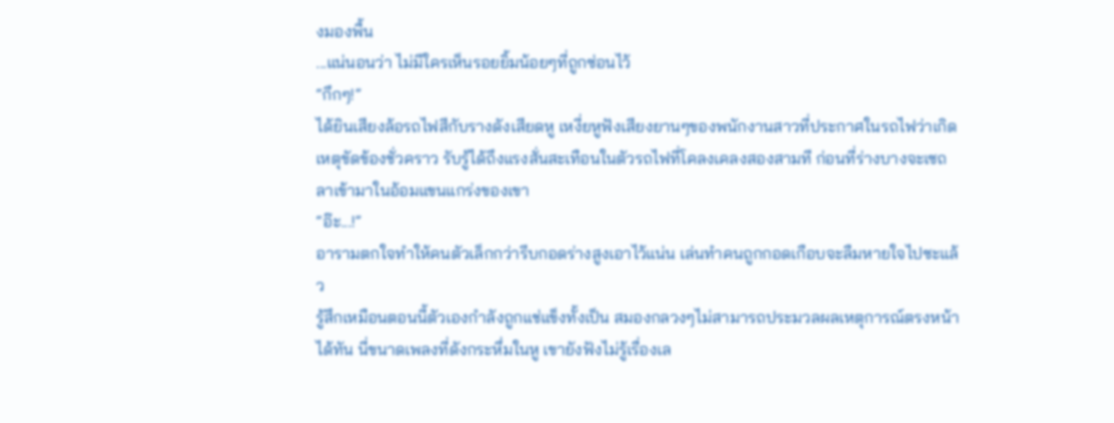งมองพื้น
...แน่นอนว่า ไม่มีใครเห็นรอยยิ้มน้อยๆที่ถูกซ่อนไว้
“กึกๆ!”
ได้ยินเสียงล้อรถไฟสีกับรางดังเสียดหู เหงี่ยหูฟังเสียงยานๆของพนักงานสาวที่ประกาศในรถไฟว่าเกิดเหตุขัดข้องชั่วคราว รับรู้ได้ถึงแรงสั่นสะเทือนในตัวรถไฟที่โคลงเคลงสองสามที ก่อนที่ร่างบางจะเซถลาเข้ามาในอ้อมแขนแกร่งของเขา
“อ๊ะ...!”
อารามตกใจทำให้คนตัวเล็กกว่ารีบกอดร่างสูงเอาไว้แน่น เล่นทำคนถูกกอดเกือบจะลืมหายใจไปซะแล้ว
รู้สึกเหมือนตอนนี้ตัวเองกำลังถูกแช่แข็งทั้งเป็น สมองกลวงๆไม่สามารถประมวลผลเหตุการณ์ตรงหน้าได้ทัน นี่ขนาดเพลงที่ดังกระหึ่มในหู เขายังฟังไม่รู้เรื่องเล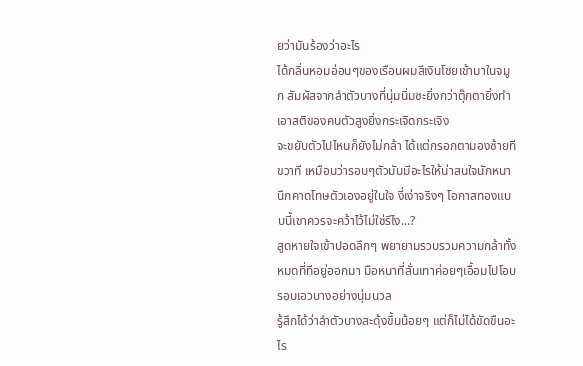ยว่ามันร้องว่าอะไร
ได้กลิ่นหอมอ่อนๆของเรือนผมสีเงินโชยเข้ามาในจมูก สัมผัสจากลำตัวบางที่นุ่มนิ่มซะยิ่งกว่าตุ๊กตายิ่งทำเอาสติของคนตัวสูงยิ่งกระเจิดกระเจิง
จะขยับตัวไปไหนก็ยังไม่กล้า ได้แต่กรอกตามองซ้ายทีขวาที เหมือนว่ารอบๆตัวมันมีอะไรให้น่าสนใจนักหนา นึกคาดโทษตัวเองอยู่ในใจ งี่เง่าจริงๆ โอกาสทองแบบนี้เขาควรจะคว้าไว้ไม่ใช่รึไง...?
สูดหายใจเข้าปอดลึกๆ พยายามรวบรวมความกล้าทั้งหมดที่ทีอยู่ออกมา มือหนาที่สั่นเทาค่อยๆเอื้อมไปโอบรอบเอวบางอย่างนุ่มนวล
รู้สึกได้ว่าลำตัวบางสะดุ้งขึ้นน้อยๆ แต่ก็ไม่ได้ขัดขืนอะไร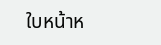ใบหน้าห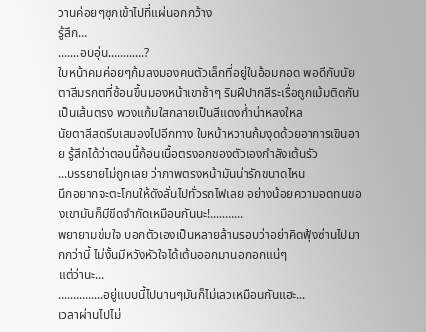วานค่อยๆซุกเข้าไปที่แผ่นอกกว้าง
รู้สึก...
.......อบอุ่น............?
ใบหน้าคมค่อยๆก้มลงมองคนตัวเล็กที่อยู่ในอ้อมกอด พอดีกับนัยตาสีมรกตที่ช้อนขึ้นมองหน้าเขาช้าๆ ริมฝีปากสีระเรื่อถูกเม้มติดกันเป็นเส้นตรง พวงแก้มใสกลายเป็นสีแดงก่ำน่าหลงใหล
นัยตาสีสดรีบเสมองไปอีกทาง ใบหน้าหวานก้มงุดด้วยอาการเขินอาย รู้สึกได้ว่าตอนนี้ก้อนเนื้อตรงอกของตัวเองกำลังเต้นรัว
...บรรยายไม่ถูกเลย ว่าภาพตรงหน้ามันน่ารักขนาดไหน
นึกอยากจะตะโกนให้ดังลั่นไปทั่วรถไฟเลย อย่างน้อยความอดทนของเขามันก็มีขีดจำกัดเหมือนกันนะ!...........
พยายามข่มใจ บอกตัวเองเป็นหลายล้านรอบว่าอย่าคิดฟุ้งซ่านไปมากกว่านี้ ไม่งั้นมีหวังหัวใจได้เต้นออกมานอกอกแน่ๆ
แต่ว่านะ...
...............อยู่แบบนี้ไปนานๆมันก็ไม่เลวเหมือนกันแฮะ...
เวลาผ่านไปไม่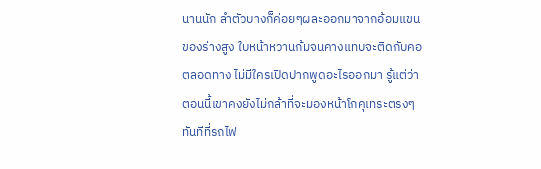นานนัก ลำตัวบางก็ค่อยๆผละออกมาจากอ้อมแขนของร่างสูง ใบหน้าหวานก้มจนคางแทบจะติดกับคอตลอดทาง ไม่มีใครเปิดปากพูดอะไรออกมา รู้แต่ว่าตอนนี้เขาคงยังไม่กล้าที่จะมองหน้าโกคุเทระตรงๆ
ทันทีที่รถไฟ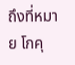ถึงที่หมาย โกคุ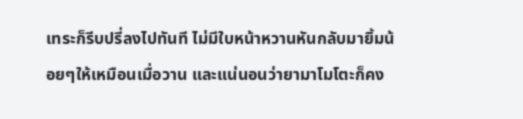เทระก็รีบปรี่ลงไปทันที ไม่มีใบหน้าหวานหันกลับมายิ้มน้อยๆให้เหมือนเมื่อวาน และแน่นอนว่ายามาโมโตะก็คง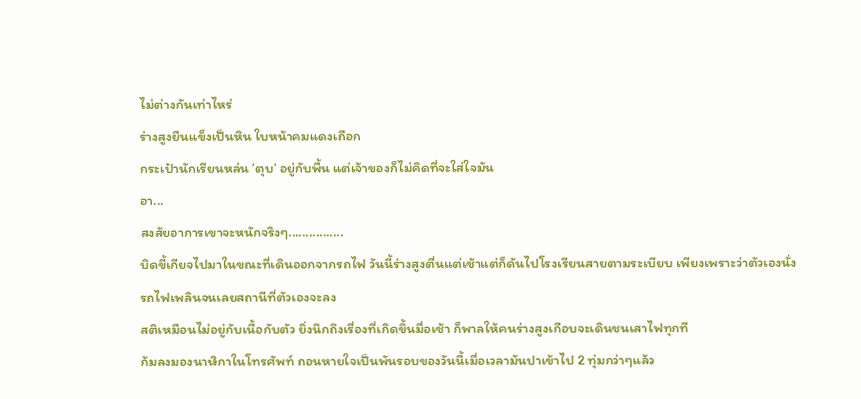ไม่ต่างกันเท่าไหร่
ร่างสูงยืนแข็งเป็นหิน ใบหน้าคมแดงเถือก
กระเป๋านักเรียนหล่น ’ตุบ’ อยู่กับพื้น แต่เจ้าของก็ไม่คิดที่จะใส่ใจมัน
อา...
สงสัยอาการเขาจะหนักจริงๆ................
บิดขี้เกียจไปมาในขณะที่เดินออกจากรถไฟ วันนี้ร่างสูงตื่นแต่เช้าแต่ก็ดันไปโรงเรียนสายตามระเบียบ เพียงเพราะว่าตัวเองนั่งรถไฟเพลินจนเลยสถานีที่ตัวเองจะลง
สติเหมือนไม่อยู่กับเนื้อกับตัว ยิ่งนึกถึงเรื่องที่เกิดขึ้นมื่อเช้า ก็พาลให้คนร่างสูงเกือบจะเดินชนเสาไฟทุกที
ก้มลงมองนาฬิกาในโทรศัพท์ ถอนหายใจเป็นพันรอบของวันนี้เมื่อเวลามันปาเข้าไป 2 ทุ่มกว่าๆแล้ว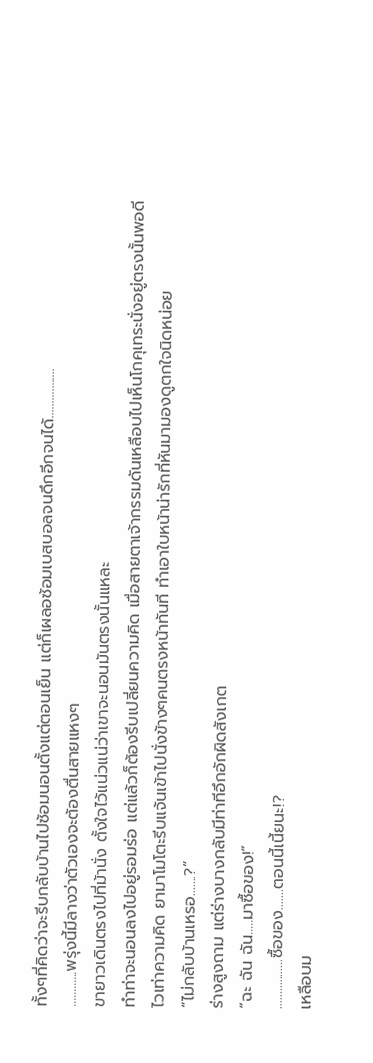ทั้งๆที่คิดว่าจะรีบกลับบ้านไปซ้อมนอนตั้งแต่ตอนเย็น แต่ก็เผลอซ้อมเบสบอลจนดึกอีกจนได้.................
............พรุ่งนี้มีลางว่าตัวเองจะต้องตื่นสายแหงๆ
ขายาวเดินตรงไปที่ม้านั่ง ตั้งใจไว้แน่วแน่ว่าเขาจะนอนมันตรงนั้นแหละ
ทำท่าจะนอนลงไปอยู่รอมร่อ แต่แล้วก็ต้องรีบเปลี่ยนความคิด เมื่อสายตาเจ้ากรรมดันเหลือบไปเห็นโกคุเทระนั่งอยู่ตรงนั้นพอดี
ไวเท่าความคิด ยามาโมโตะรีบแจ้นเข้าไปนั่งข้างๆคนตรงหน้าทันที ทำเอาใบหน้าน่ารักที่หันมามองดูตกใจนิดหน่อย
“ไม่กลับบ้านเหรอ.......?”
ร่างสูงถาม แต่ร่างบางกลับมีท่าทีอึกอักผิดสังเกต
“ฉะ ฉัน ฉัน.....มาซื้อของ!”
.................ซื้อของ.......ตอนนี้เนี้ยนะ!?
เหลือบม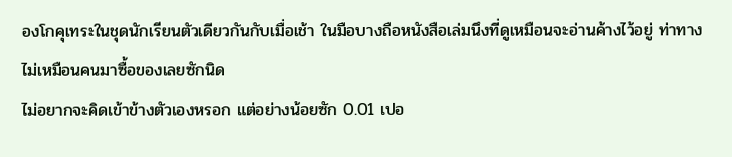องโกคุเทระในชุดนักเรียนตัวเดียวกันกับเมื่อเช้า ในมือบางถือหนังสือเล่มนึงที่ดูเหมือนจะอ่านค้างไว้อยู่ ท่าทางไม่เหมือนคนมาซื้อของเลยซักนิด
ไม่อยากจะคิดเข้าข้างตัวเองหรอก แต่อย่างน้อยซัก 0.01 เปอ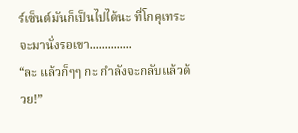ร์เซ็นต์มันก็เป็นไปได้นะ ที่โกคุเทระจะมานั่งรอเขา..............
“ละ แล้วก็ๆๆ กะ กำลังจะกลับแล้วด้วย!”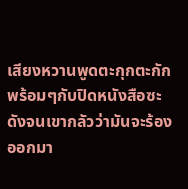เสียงหวานพูดตะกุกตะกัก พร้อมๆกับปิดหนังสือซะดังจนเขากลัวว่ามันจะร้องออกมา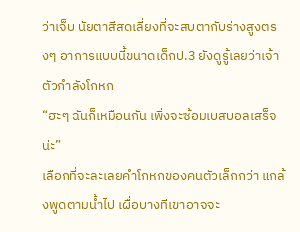ว่าเจ็บ นัยตาสีสดเลี่ยงที่จะสบตากับร่างสูงตรงๆ อาการแบบนี้ขนาดเด็กป.3 ยังดูรู้เลยว่าเจ้าตัวกำลังโกหก
“ฮะๆ ฉันก็เหมือนกัน เพิ่งจะซ้อมเบสบอลเสร็จน่ะ”
เลือกที่จะละเลยคำโกหกของคนตัวเล็กกว่า แกล้งพูดตามน้ำไป เผื่อบางทีเขาอาจจะ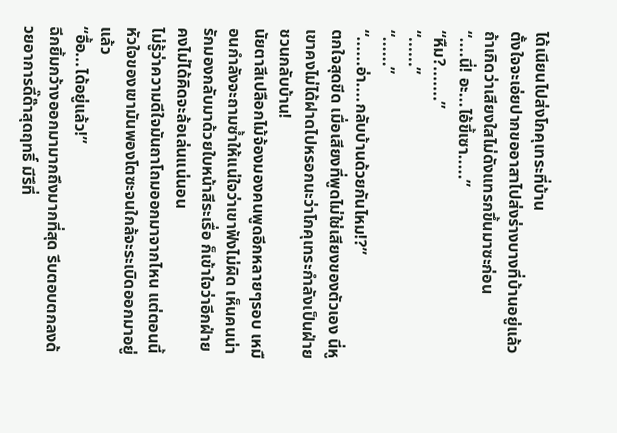ได้เนียนไปส่งโกคุเทระที่บ้าน
ตั้งใจจะเอ่ยปากขออาสาไปส่งร่างบางที่บ้านอยู่แล้ว ถ้าเกิดว่าเสียงใสไม่ดังแทรกขึ้นมาซะก่อน
“....นี่! อะ...ไอ้ขี้เซา.....”
“หืม?.......”
“......”
“......”
“......อ่า....กลับบ้านด้วยกันไหม!?”
ตกใจสุดขีด เมื่อเสียงที่พูดไม่ใช่เสียงของตัวเอง นี่หูเขาคงไม่ได้ฝาดไปหรอกนะว่าโกคุเทระกำลังเป็นฝ่ายชวนกลับบ้าน!
นัยตาสีเปลือกไม้จ้องมองคนพูดอีกหลายๆรอบ เหมือนกำลังจะถามซ้ำให้แน่ใจว่าเขาฟังไม่ผิด เห็นคนน่ารักมองกลับมาด้วยใบหน้าสีระเรื่อ ก็เข้าใจว่าอีกฝ่ายคงไม่ได้คิดจะล้อเล่นแน่นอน
ไม่รู้ว่าความดีใจมันถาโถมออกมาจากไหน แต่ตอนนี้หัวใจของเขามันพองโตซะจนใกล้จะระเบิดออกมาอยู่แล้ว
“อื้อ...ได้อยู่แล้ว!”
ฉีกยิ้มกว้างออกมามากถึงมากที่สุด รีบตอบตกลงด้วยอาการดี๊ด๊าสุดฤทธิ์ มีรึที่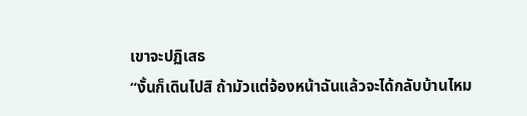เขาจะปฏิเสธ
“งั้นก็เดินไปสิ ถ้ามัวแต่จ้องหน้าฉันแล้วจะได้กลับบ้านไหม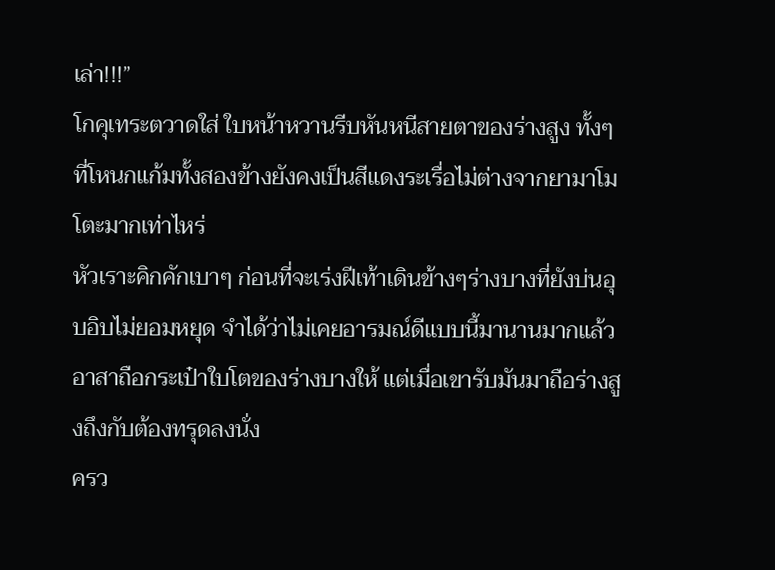เล่า!!!”
โกคุเทระตวาดใส่ ใบหน้าหวานรีบหันหนีสายตาของร่างสูง ทั้งๆที่โหนกแก้มทั้งสองข้างยังคงเป็นสีแดงระเรื่อไม่ต่างจากยามาโมโตะมากเท่าไหร่
หัวเราะคิกคักเบาๆ ก่อนที่จะเร่งฝีเท้าเดินข้างๆร่างบางที่ยังบ่นอุบอิบไม่ยอมหยุด จำได้ว่าไม่เคยอารมณ์ดีแบบนี้มานานมากแล้ว
อาสาถือกระเป๋าใบโตของร่างบางให้ แต่เมื่อเขารับมันมาถือร่างสูงถึงกับต้องทรุดลงนั่ง
ครว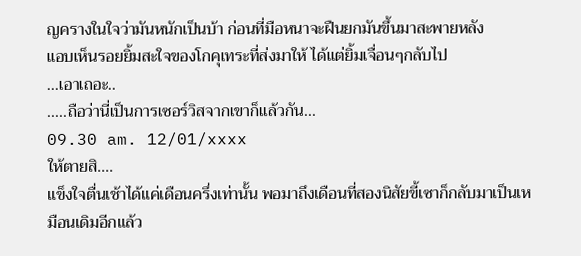ญครางในใจว่ามันหนักเป็นบ้า ก่อนที่มือหนาจะฝืนยกมันขึ้นมาสะพายหลัง
แอบเห็นรอยยิ้มสะใจของโกคุเทระที่ส่งมาให้ ได้แต่ยิ้มเจื่อนๆกลับไป
...เอาเถอะ..
.....ถือว่านี่เป็นการเซอร์วิสจากเขาก็แล้วกัน...
09.30 am. 12/01/xxxx
ให้ตายสิ....
แข็งใจตื่นเช้าได้แค่เดือนครึ่งเท่านั้น พอมาถึงเดือนที่สองนิสัยขี้เซาก็กลับมาเป็นเหมือนเดิมอีกแล้ว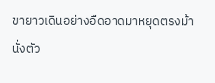ขายาวเดินอย่างอืดอาดมาหยุดตรงม้านั่งตัว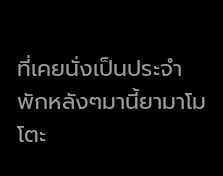ที่เคยนั่งเป็นประจำ
พักหลังๆมานี้ยามาโมโตะ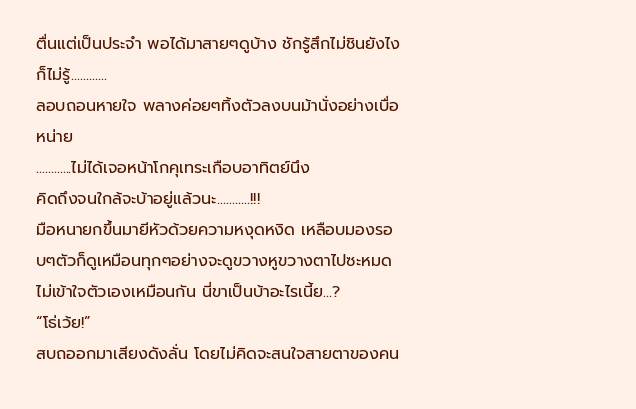ตื่นแต่เป็นประจำ พอได้มาสายๆดูบ้าง ชักรู้สึกไม่ชินยังไงก็ไม่รู้............
ลอบถอนหายใจ พลางค่อยๆทิ้งตัวลงบนม้านั่งอย่างเบื่อหน่าย
............ไม่ได้เจอหน้าโกคุเทระเกือบอาทิตย์นึง
คิดถึงจนใกล้จะบ้าอยู่แล้วนะ...........!!!
มือหนายกขึ้นมายีหัวด้วยความหงุดหงิด เหลือบมองรอบๆตัวก็ดูเหมือนทุกๆอย่างจะดูขวางหูขวางตาไปซะหมด ไม่เข้าใจตัวเองเหมือนกัน นี่ขาเป็นบ้าอะไรเนี้ย...?
“โธ่เว้ย!”
สบถออกมาเสียงดังลั่น โดยไม่คิดจะสนใจสายตาของคน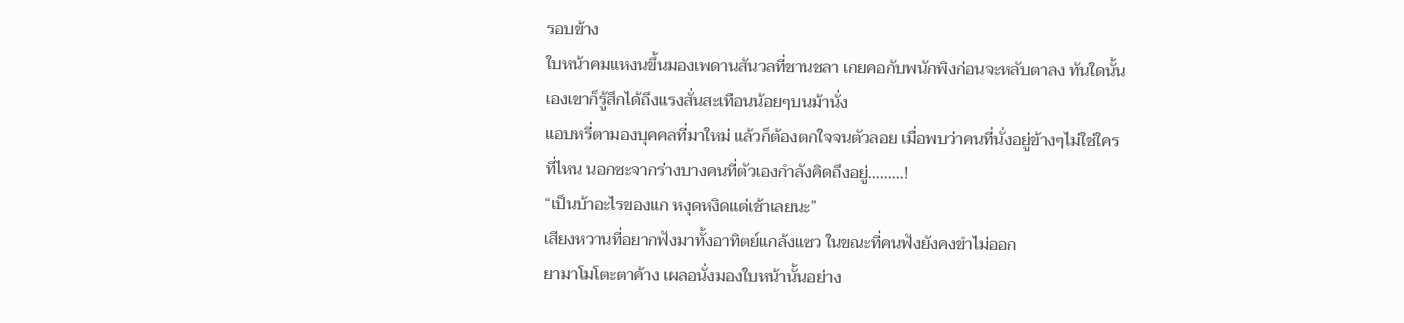รอบข้าง
ใบหน้าคมแหงนขึ้นมองเพดานสันวลที่ชานชลา เกยคอกับพนักพิงก่อนจะหลับตาลง ทันใดนั้นเองเขาก็รู้สึกได้ถึงแรงสั่นสะเทือนน้อยๆบนม้านั่ง
แอบหรี่ตามองบุคคลที่มาใหม่ แล้วก็ต้องตกใจจนตัวลอย เมื่อพบว่าคนที่นั่งอยู่ข้างๆไม่ใช่ใครที่ไหน นอกซะจากร่างบางคนที่ตัวเองกำลังคิดถึงอยู่.........!
“เป็นบ้าอะไรของแก หงุดหงิดแต่เช้าเลยนะ”
เสียงหวานที่อยากฟังมาทั้งอาทิตย์แกล้งแซว ในขณะที่คนฟังยังคงขำไม่ออก
ยามาโมโตะตาค้าง เผลอนั่งมองใบหน้านั้นอย่าง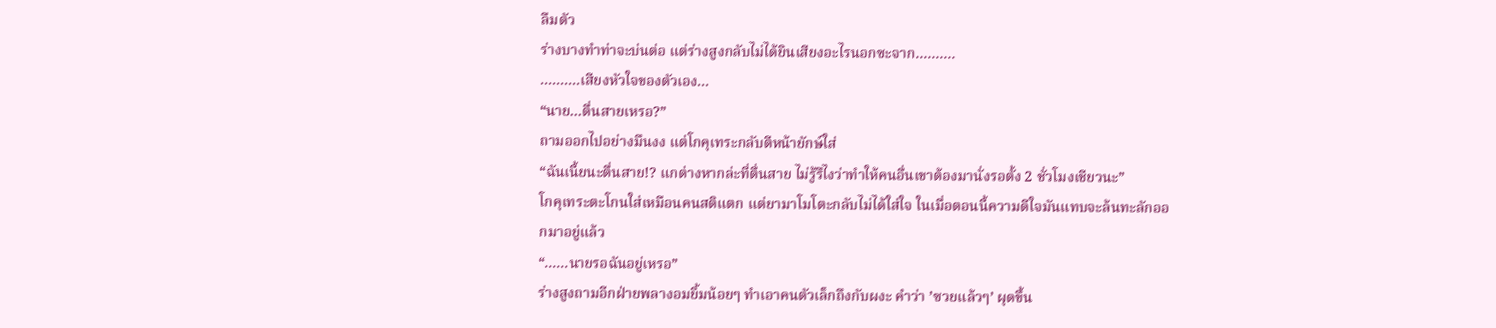ลืมตัว
ร่างบางทำท่าจะบ่นต่อ แต่ร่างสูงกลับไม่ได้ยินเสียงอะไรนอกซะจาก..........
..........เสียงหัวใจของตัวเอง...
“นาย...ตื่นสายเหรอ?”
ถามออกไปอย่างมึนงง แต่โกคุเทระกลับตีหน้ายักษ์ใส่
“ฉันเนี้ยนะตื่นสาย!? แกต่างหากล่ะที่ตื่นสาย ไม่รู้รึไงว่าทำให้คนอื่นเขาต้องมานั่งรอตั้ง 2 ชั่วโมงเชียวนะ”
โกคุเทระตะโกนใส่เหมือนคนสติแตก แต่ยามาโมโตะกลับไม่ได้ใส่ใจ ในเมื่อตอนนี้ความดีใจมันแทบจะล้นทะลักออกมาอยู่แล้ว
“......นายรอฉันอยู่เหรอ”
ร่างสูงถามอีกฝ่ายพลางอมยิ้มน้อยๆ ทำเอาคนตัวเล็กถึงกับผงะ คำว่า ’ซวยแล้วๆ’ ผุดขึ้น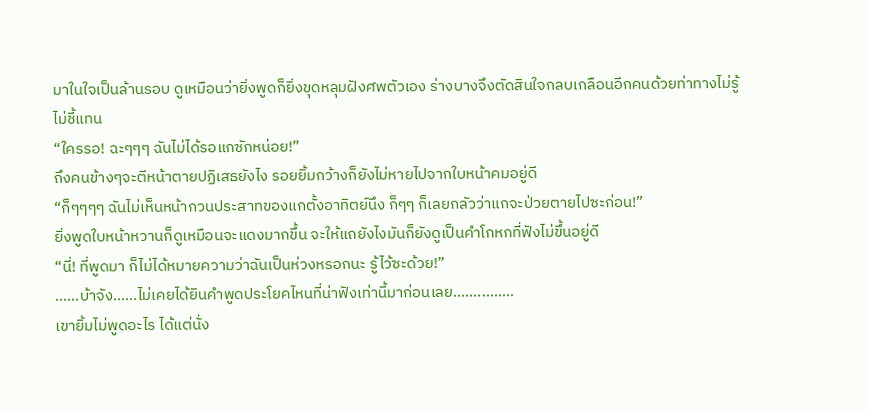มาในใจเป็นล้านรอบ ดูเหมือนว่ายิ่งพูดก็ยิ่งขุดหลุมฝังศพตัวเอง ร่างบางจึงตัดสินใจกลบเกลือนอีกคนด้วยท่าทางไม่รู้ไม่ชี้แทน
“ใครรอ! ฉะๆๆๆ ฉันไม่ได้รอแกซักหน่อย!”
ถึงคนข้างๆจะตีหน้าตายปฏิเสธยังไง รอยยิ้มกว้างก็ยังไม่หายไปจากใบหน้าคมอยู่ดี
“ก็ๆๆๆๆ ฉันไม่เห็นหน้ากวนประสาทของแกตั้งอาทิตย์นึง ก็ๆๆ ก็เลยกลัวว่าแกจะป่วยตายไปซะก่อน!”
ยิ่งพูดใบหน้าหวานก็ดูเหมือนจะแดงมากขึ้น จะให้แถยังไงมันก็ยังดูเป็นคำโกหกที่ฟังไม่ขึ้นอยู่ดี
“นี่! ที่พูดมา ก็ไม่ได้หมายความว่าฉันเป็นห่วงหรอกนะ รู้ไว้ซะด้วย!”
......บ้าจัง......ไม่เคยได้ยินคำพูดประโยคไหนที่น่าฟังเท่านี้มาก่อนเลย...............
เขายิ้มไม่พูดอะไร ได้แต่นั่ง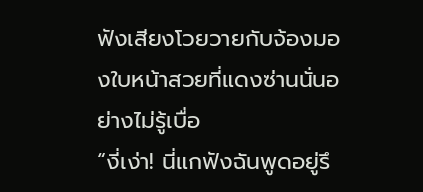ฟังเสียงโวยวายกับจ้องมองใบหน้าสวยที่แดงซ่านนั่นอย่างไม่รู้เบื่อ
“งี่เง่า! นี่แกฟังฉันพูดอยู่รึ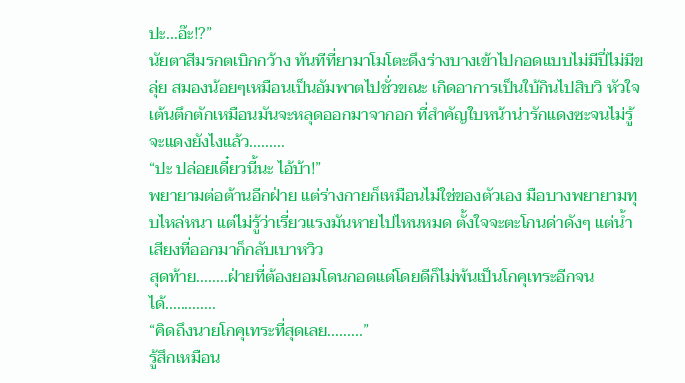ปะ...อ๊ะ!?”
นัยตาสีมรกตเบิกกว้าง ทันทีที่ยามาโมโตะดึงร่างบางเข้าไปกอดแบบไม่มีปี่ไม่มีขลุ่ย สมองน้อยๆเหมือนเป็นอัมพาตไปชั่วขณะ เกิดอาการเป็นใบ้กินไปสิบวิ หัวใจเต้นตึกตักเหมือนมันจะหลุดออกมาจากอก ที่สำคัญใบหน้าน่ารักแดงซะจนไม่รู้จะแดงยังไงแล้ว.........
“ปะ ปล่อยเดี๋ยวนี้นะ ไอ้บ้า!”
พยายามต่อต้านอีกฝ่าย แต่ร่างกายก็เหมือนไม่ใช่ของตัวเอง มือบางพยายามทุบไหล่หนา แต่ไม่รู้ว่าเรี่ยวแรงมันหายไปไหนหมด ตั้งใจจะตะโกนด่าดังๆ แต่น้ำเสียงที่ออกมาก็กลับเบาหวิว
สุดท้าย........ฝ่ายที่ต้องยอมโดนกอดแต่โดยดีก็ไม่พ้นเป็นโกคุเทระอีกจนได้.............
“คิดถึงนายโกคุเทระที่สุดเลย.........”
รู้สึกเหมือน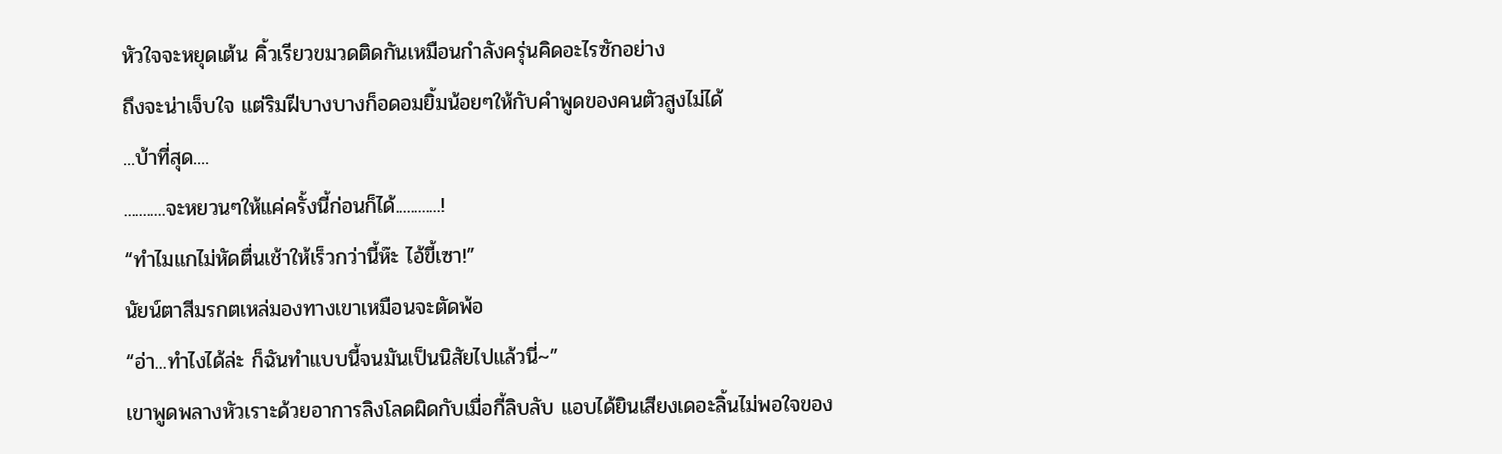หัวใจจะหยุดเต้น คิ้วเรียวขมวดติดกันเหมือนกำลังครุ่นคิดอะไรซักอย่าง
ถึงจะน่าเจ็บใจ แต่ริมฝีบางบางก็อดอมยิ้มน้อยๆให้กับคำพูดของคนตัวสูงไม่ได้
...บ้าที่สุด....
...........จะหยวนๆให้แค่ครั้งนี้ก่อนก็ได้............!
“ทำไมแกไม่หัดตื่นเช้าให้เร็วกว่านี้ห๊ะ ไอ้ขี้เซา!”
นัยน์ตาสีมรกตเหล่มองทางเขาเหมือนจะตัดพ้อ
“อ่า...ทำไงได้ล่ะ ก็ฉันทำแบบนี้จนมันเป็นนิสัยไปแล้วนี่~”
เขาพูดพลางหัวเราะด้วยอาการลิงโลดผิดกับเมื่อกี้ลิบลับ แอบได้ยินเสียงเดอะลิ้นไม่พอใจของ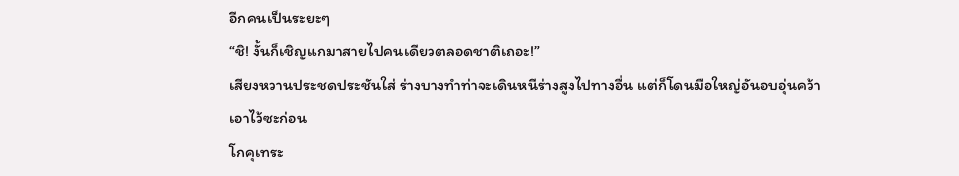อีกคนเป็นระยะๆ
“ชิ! งั้นก็เชิญแกมาสายไปคนเดียวตลอดชาติเถอะ!”
เสียงหวานประชดประชันใส่ ร่างบางทำท่าจะเดินหนีร่างสูงไปทางอื่น แต่ก็โดนมือใหญ่อันอบอุ่นคว้าเอาไว้ซะก่อน
โกคุเทระ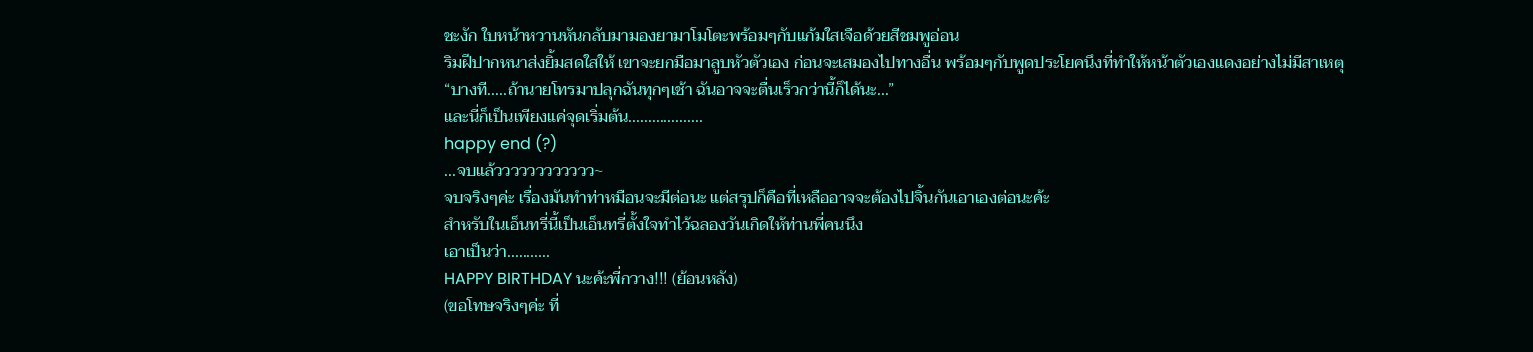ชะงัก ใบหน้าหวานหันกลับมามองยามาโมโตะพร้อมๆกับแก้มใสเจือด้วยสีชมพูอ่อน
ริมฝีปากหนาส่งยิ้มสดใสให้ เขาจะยกมือมาลูบหัวตัวเอง ก่อนจะเสมองไปทางอื่น พร้อมๆกับพูดประโยคนึงที่ทำให้หน้าตัวเองแดงอย่างไม่มีสาเหตุ
“บางที.....ถ้านายโทรมาปลุกฉันทุกๆเช้า ฉันอาจจะตื่นเร็วกว่านี้ก็ได้นะ...”
และนี่ก็เป็นเพียงแค่จุดเริ่มต้น...................
happy end (?)
...จบแล้วววววววววววว~
จบจริงๆค่ะ เรื่องมันทำท่าหมือนจะมีต่อนะ แต่สรุปก็คือที่เหลืออาจจะต้องไปจิ้นกันเอาเองต่อนะค้ะ
สำหรับในเอ็นทรี่นี้เป็นเอ็นทรี่ตั้งใจทำไว้ฉลองวันเกิดให้ท่านพี่คนนึง
เอาเป็นว่า...........
HAPPY BIRTHDAY นะค้ะพี่กวาง!!! (ย้อนหลัง)
(ขอโทษจริงๆค่ะ ที่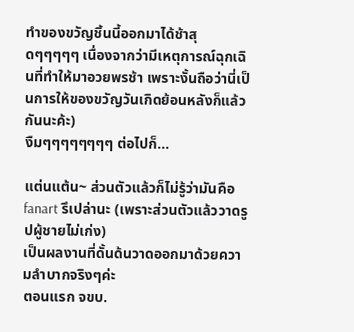ทำของขวัญชิ้นนี้ออกมาได้ช้าสุดๆๆๆๆๆ เนื่องจากว่ามีเหตุการณ์ฉุกเฉินที่ทำให้มาอวยพรช้า เพราะงั้นถือว่านี่เป็นการให้ของขวัญวันเกิดย้อนหลังก็แล้วกันนะค้ะ)
งืมๆๆๆๆๆๆๆๆ ต่อไปก็...

แต่นแต้น~ ส่วนตัวแล้วก็ไม่รู้ว่ามันคือ fanart รึเปล่านะ (เพราะส่วนตัวแล้ววาดรูปผู้ชายไม่เก่ง)
เป็นผลงานที่ดั้นด้นวาดออกมาด้วยความลำบากจริงๆค่ะ
ตอนแรก จขบ.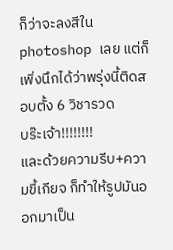ก็ว่าจะลงสีใน photoshop เลย แต่ก็เพิ่งนึกได้ว่าพรุ่งนี้ติดสอบตั้ง 6 วิชารวด
บร๊ะเจ้า!!!!!!!!
และด้วยความรีบ+ความขี้เกียจ ก็ทำให้รูปมันออกมาเป็น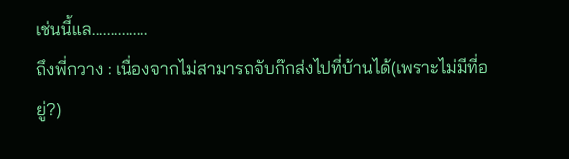เช่นนี้แล...............
ถึงพี่กวาง : เนื่องจากไม่สามารถจับก๊กส่งไปที่บ้านได้(เพราะไม่มีที่อยู่?)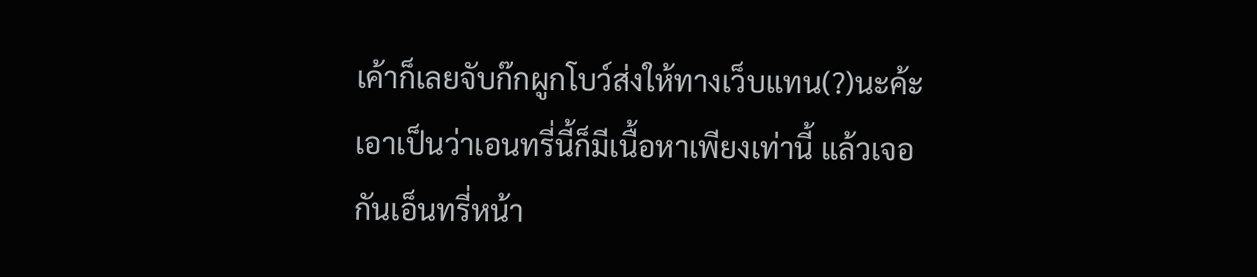เค้าก็เลยจับก๊กผูกโบว์ส่งให้ทางเว็บแทน(?)นะค้ะ
เอาเป็นว่าเอนทรี่นี้ก็มีเนื้อหาเพียงเท่านี้ แล้วเจอกันเอ็นทรี่หน้า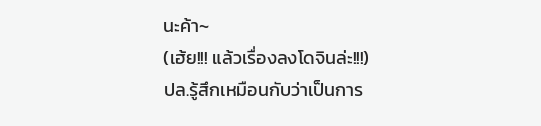นะค้า~
(เฮ้ย!!! แล้วเรื่องลงโดจินล่ะ!!!)
ปล.รู้สึกเหมือนกับว่าเป็นการ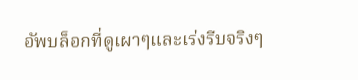อัพบล็อกที่ดูเผาๆและเร่งรีบจริงๆ